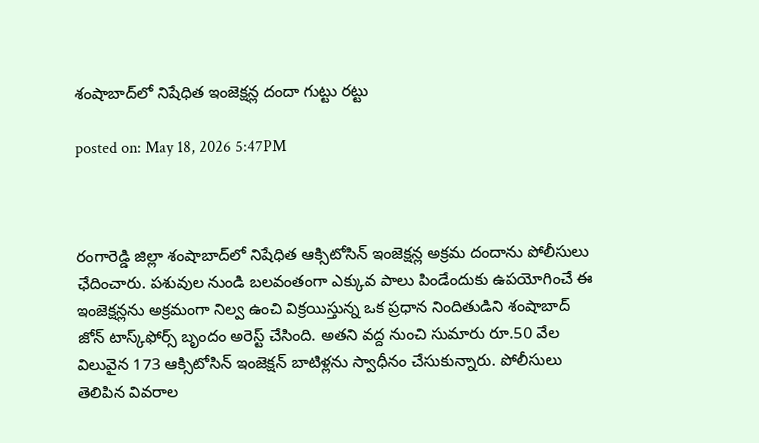శంషాబాద్‌లో నిషేధిత ఇంజెక్షన్ల దందా గుట్టు రట్టు

posted on: May 18, 2026 5:47PM



రంగారెడ్డి జిల్లా శంషాబాద్‌లో నిషేధిత ఆక్సిటోసిన్ ఇంజెక్షన్ల అక్రమ దందాను పోలీసులు ఛేదించారు. పశువుల నుండి బలవంతంగా ఎక్కువ పాలు పిండేందుకు ఉపయోగించే ఈ ఇంజెక్షన్లను అక్రమంగా నిల్వ ఉంచి విక్రయిస్తున్న ఒక ప్రధాన నిందితుడిని శంషాబాద్ జోన్ టాస్క్‌ఫోర్స్ బృందం అరెస్ట్ చేసింది. అతని వద్ద నుంచి సుమారు రూ.50 వేల విలువైన 173 ఆక్సిటోసిన్ ఇంజెక్షన్ బాటిళ్లను స్వాధీనం చేసుకున్నారు. పోలీసులు తెలిపిన వివరాల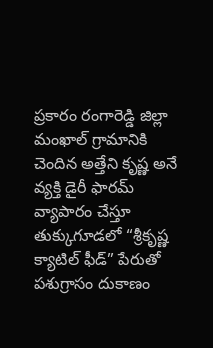ప్రకారం రంగారెడ్డి జిల్లా మంఖాల్ గ్రామానికి చెందిన అత్తేని కృష్ణ అనే వ్యక్తి డైరీ ఫారమ్ వ్యాపారం చేస్తూ తుక్కుగూడలో “శ్రీకృష్ణ క్యాటిల్ ఫీడ్” పేరుతో పశుగ్రాసం దుకాణం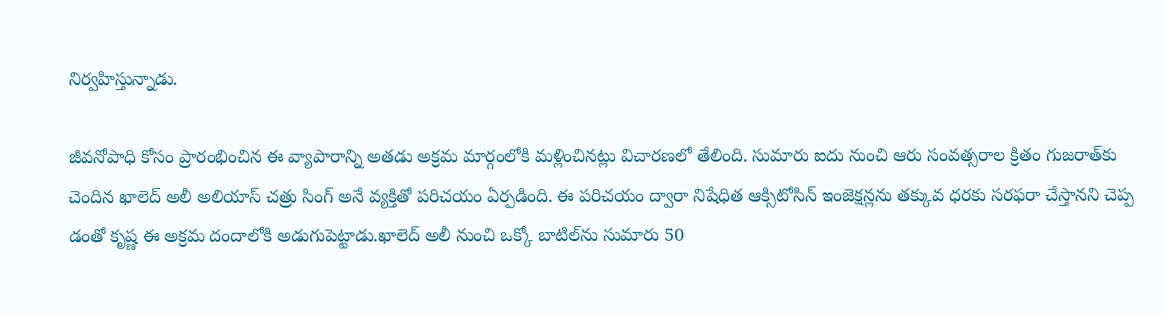నిర్వహిస్తున్నాడు.

జీవనోపాధి కోసం ప్రారంభించిన ఈ వ్యాపారాన్ని అతడు అక్రమ మార్గంలోకి మళ్లించినట్లు విచారణలో తేలింది. సుమారు ఐదు నుంచి ఆరు సంవత్సరాల క్రితం గుజరాత్‌కు చెందిన ఖాలెద్ అలీ అలియాస్ చత్రు సింగ్ అనే వ్యక్తితో పరిచయం ఏర్పడింది. ఈ పరిచయం ద్వారా నిషేధిత ఆక్సిటోసిన్ ఇంజెక్షన్లను తక్కువ ధరకు సరఫరా చేస్తానని చెప్ప డంతో కృష్ణ ఈ అక్రమ దందాలోకి అడుగుపెట్టాడు.ఖాలెద్ అలీ నుంచి ఒక్కో బాటిల్‌ను సుమారు 50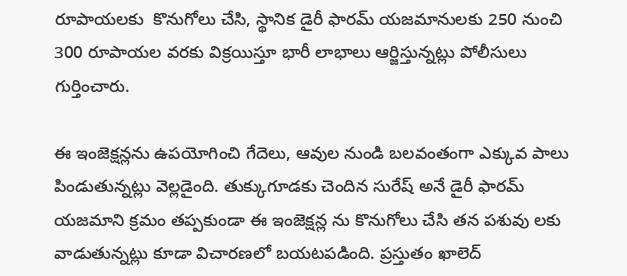రూపాయలకు  కొనుగోలు చేసి, స్థానిక డైరీ ఫారమ్ యజమానులకు 250 నుంచి 300 రూపాయల వరకు విక్రయిస్తూ భారీ లాభాలు ఆర్జిస్తున్నట్లు పోలీసులు గుర్తించారు.

ఈ ఇంజెక్షన్లను ఉపయోగించి గేదెలు, ఆవుల నుండి బలవంతంగా ఎక్కువ పాలు పిండుతున్నట్లు వెల్లడైంది. తుక్కుగూడకు చెందిన సురేష్ అనే డైరీ ఫారమ్ యజమాని క్రమం తప్పకుండా ఈ ఇంజెక్షన్ల ను కొనుగోలు చేసి తన పశువు లకు వాడుతున్నట్లు కూడా విచారణలో బయటపడింది. ప్రస్తుతం ఖాలెద్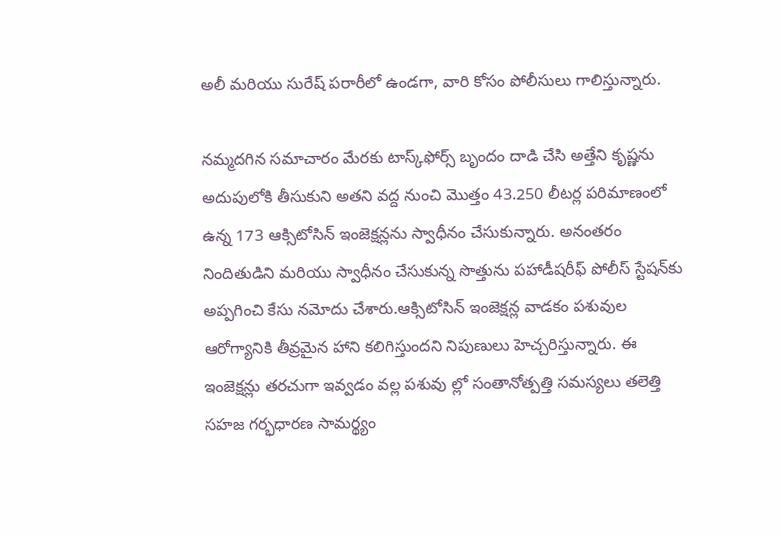అలీ మరియు సురేష్ పరారీలో ఉండగా, వారి కోసం పోలీసులు గాలిస్తున్నారు.

నమ్మదగిన సమాచారం మేరకు టాస్క్‌ఫోర్స్ బృందం దాడి చేసి అత్తేని కృష్ణను అదుపులోకి తీసుకుని అతని వద్ద నుంచి మొత్తం 43.250 లీటర్ల పరిమాణంలో ఉన్న 173 ఆక్సిటోసిన్ ఇంజెక్షన్లను స్వాధీనం చేసుకున్నారు. అనంతరం నిందితుడిని మరియు స్వాధీనం చేసుకున్న సొత్తును పహాడీషరీఫ్ పోలీస్ స్టేషన్‌కు అప్పగించి కేసు నమోదు చేశారు.ఆక్సిటోసిన్ ఇంజెక్షన్ల వాడకం పశువుల ఆరోగ్యానికి తీవ్రమైన హాని కలిగిస్తుందని నిపుణులు హెచ్చరిస్తున్నారు. ఈ ఇంజెక్షన్లు తరచుగా ఇవ్వడం వల్ల పశువు ల్లో సంతానోత్పత్తి సమస్యలు తలెత్తి సహజ గర్భధారణ సామర్థ్యం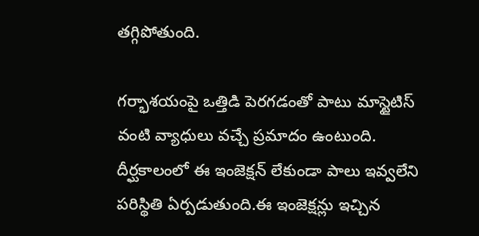తగ్గిపోతుంది.

గర్భాశయంపై ఒత్తిడి పెరగడంతో పాటు మాస్టైటిస్ వంటి వ్యాధులు వచ్చే ప్రమాదం ఉంటుంది. దీర్ఘకాలంలో ఈ ఇంజెక్షన్ లేకుండా పాలు ఇవ్వలేని పరిస్థితి ఏర్పడుతుంది.ఈ ఇంజెక్షన్లు ఇచ్చిన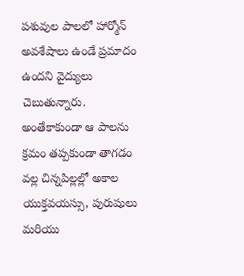పశువుల పాలలో హార్మోన్ అవశేషాలు ఉండే ప్రమాదం ఉందని వైద్యులు చెబుతున్నారు. అంతేకాకుండా ఆ పాలను క్రమం తప్పకుండా తాగడం వల్ల చిన్నపిల్లల్లో అకాల యుక్తవయస్సు, పురుషులు మరియు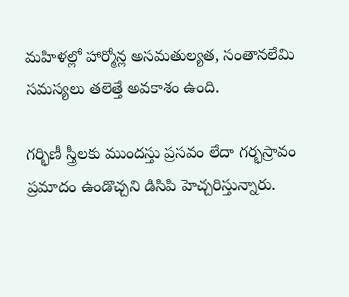మహిళల్లో హార్మోన్ల అసమతుల్యత, సంతానలేమి సమస్యలు తలెత్తే అవకాశం ఉంది.

గర్భిణీ స్త్రీలకు ముందస్తు ప్రసవం లేదా గర్భస్రావం ప్రమాదం ఉండొచ్చని డిసిపి హెచ్చరిస్తున్నారు.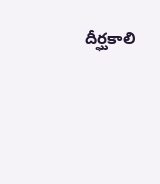దీర్ఘకాలి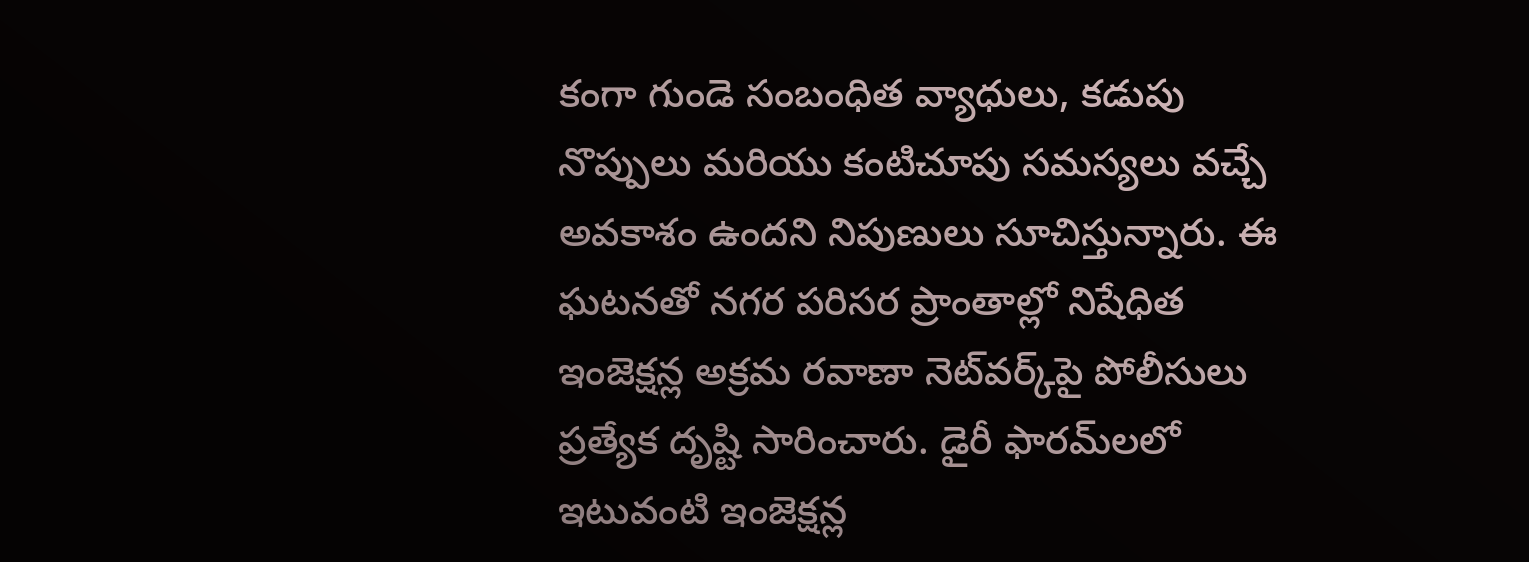కంగా గుండె సంబంధిత వ్యాధులు, కడుపు నొప్పులు మరియు కంటిచూపు సమస్యలు వచ్చే అవకాశం ఉందని నిపుణులు సూచిస్తున్నారు. ఈ ఘటనతో నగర పరిసర ప్రాంతాల్లో నిషేధిత ఇంజెక్షన్ల అక్రమ రవాణా నెట్‌వర్క్‌పై పోలీసులు ప్రత్యేక దృష్టి సారించారు. డైరీ ఫారమ్‌లలో ఇటువంటి ఇంజెక్షన్ల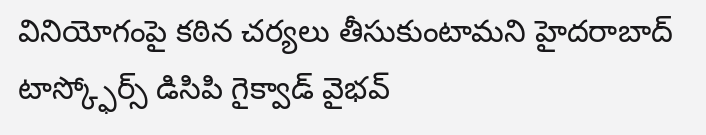వినియోగంపై కఠిన చర్యలు తీసుకుంటామని హైదరాబాద్ టాస్క్ఫోర్స్ డిసిపి గైక్వాడ్ వైభవ్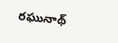రఘునాథ్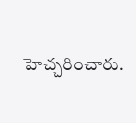హెచ్చరించారు.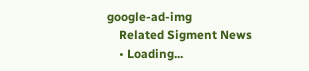google-ad-img
    Related Sigment News
    • Loading...